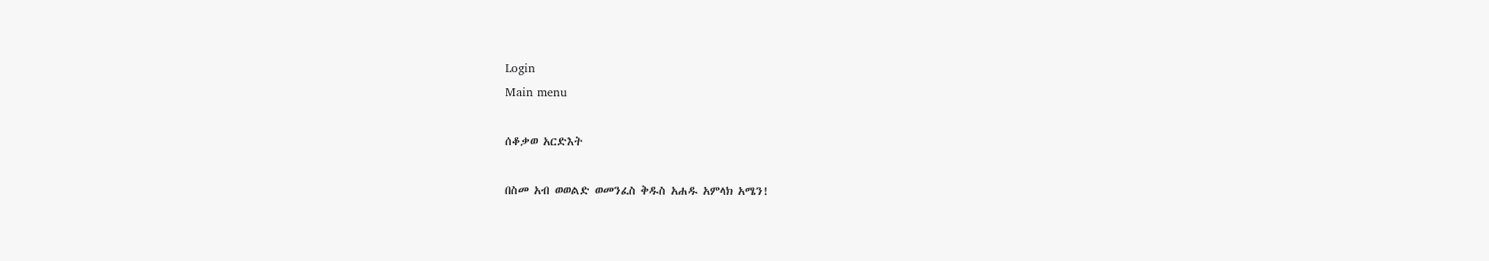Login
Main menu

ሰቆቃወ አርድእት

በስመ አብ ወወልድ ወመንፈስ ቅዱስ አሐዱ አምላክ አሜን!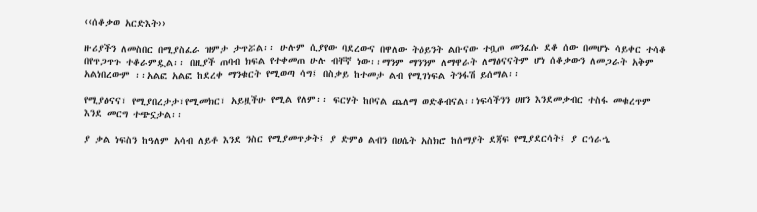‹‹ሰቆቃወ አርድእት››

ዙሪያችን ለመስበር በሚያስፈራ ዝምታ ታጥሯል፡፡ ሁሉም ሲያየው ባደረውና በዋለው ትዕይንት ልቡናው ተቧጦ መንፈሱ ደቆ ሰው በመሆኑ ሳይቀር ተሳቆ በየጥጋጥጉ ተቆራምዷል፡፡ በዚያች ጠባብ ክፍል የተቀመጠ ሁሉ ብቸኛ ነው፡፡ማንም ማንንም ለማዋራት ለማፅናናትም ሆነ ሰቆቃውን ለመጋራት አቅም አልነበረውም ፡፡አልፎ አልፎ ከደረቀ ማንቁርት የሚወጣ ሳግ፤ በስቃይ ከተመታ ልብ የሚገነፍል ትንፋሽ ይሰማል፡፡

የሚያፅናና፣ የሚያበረታታ፣የሚመክር፣ አይዟችሁ የሚል የለም፡፡ ፍርሃት ከቦናል ጨለማ ወድቆብናል፡፡ነፍሳችንን ሀዘን እንደመቃብር ተስፋ መቁረጥም እንደ መርግ ተጭኗታል፡፡

ያ ቃል ነፍስን ከዓለም አሳብ ለይቶ እንደ ንስር የሚያመጥቃት፤ ያ ድምፅ ልብን በሀሴት አስክሮ ከሰማያት ደጃፍ የሚያደርሳት፤ ያ ርኅራኄ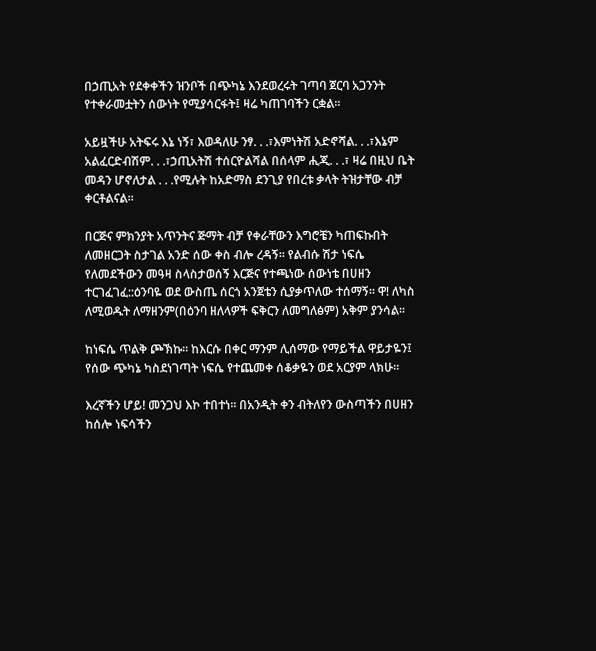በኃጢአት የደቀቀችን ዝንቦች በጭካኔ እንደወረሩት ገጣባ ጀርባ አጋንንት የተቀራመቷትን ሰውነት የሚያሳርፋት፤ ዛሬ ካጠገባችን ርቋል፡፡

አይዟችሁ አትፍሩ እኔ ነኝ፣ እወዳለሁ ንፃ. . .፣እምነትሽ አድኖሻል. . .፣እኔም አልፈርድብሽም. . .፣ኃጢአትሽ ተሰርዮልሻል በሰላም ሒጂ. . .፣ ዛሬ በዚህ ቤት መዳን ሆኖለታል . . .የሚሉት ከአድማስ ደንጊያ የበረቱ ቃላት ትዝታቸው ብቻ ቀርቶልናል፡፡

በርጅና ምክንያት አጥንትና ጅማት ብቻ የቀራቸውን እግሮቼን ካጠፍኩበት ለመዘርጋት ስታገል አንድ ሰው ቀስ ብሎ ረዳኝ፡፡ የልብሱ ሽታ ነፍሴ የለመደችውን መዓዛ ስላስታወሰኝ እርጅና የተጫነው ሰውነቴ በሀዘን ተርገፈገፈ::ዕንባዬ ወደ ውስጤ ሰርጎ አንጀቴን ሲያቃጥለው ተሰማኝ፡፡ ዋ! ለካስ ለሚወዱት ለማዘንም(በዕንባ ዘለላዎች ፍቅርን ለመግለፅም) አቅም ያንሳል፡፡

ከነፍሴ ጥልቅ ጮኽኩ፡፡ ከእርሱ በቀር ማንም ሊሰማው የማይችል ዋይታዬን፤ የሰው ጭካኔ ካስደነገጣት ነፍሴ የተጨመቀ ሰቆቃዬን ወደ አርያም ላክሁ፡፡

እረኛችን ሆይ! መንጋህ እኮ ተበተነ፡፡ በአንዲት ቀን ብትለየን ውስጣችን በሀዘን ከሰሎ ነፍሳችን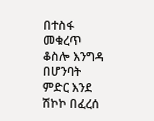በተስፋ መቁረጥ ቆስሎ እንግዳ በሆንባት ምድር እንደ ሽኮኮ በፈረሰ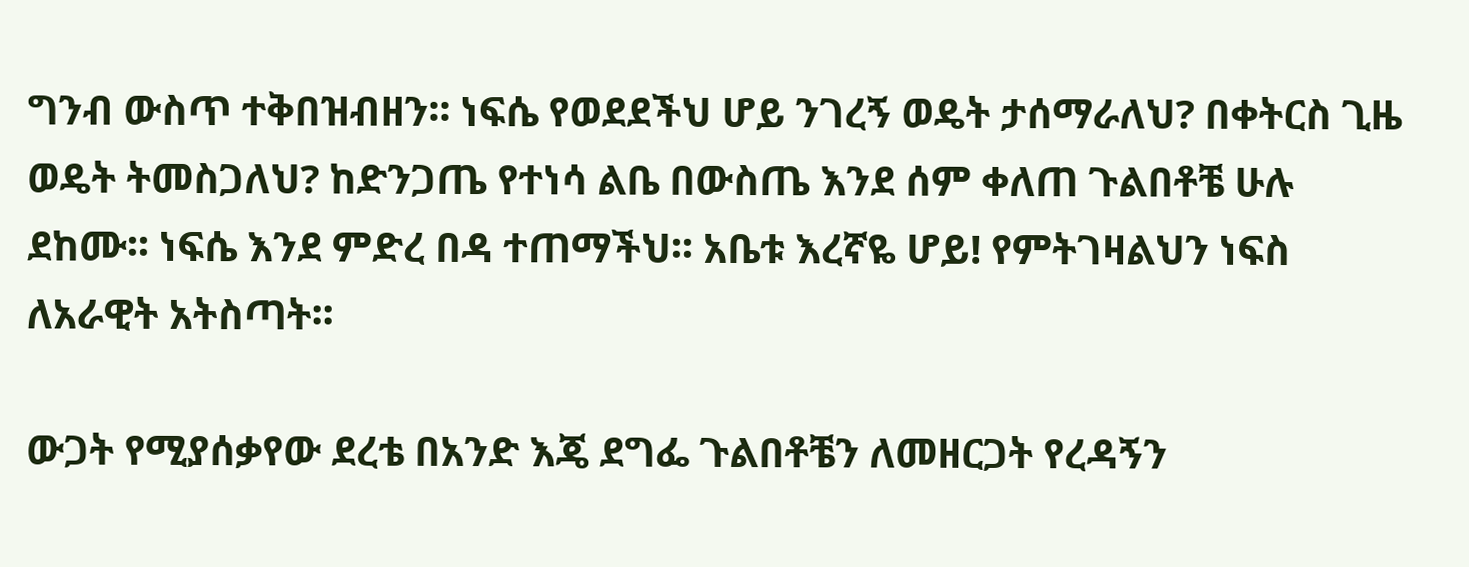ግንብ ውስጥ ተቅበዝብዘን፡፡ ነፍሴ የወደደችህ ሆይ ንገረኝ ወዴት ታሰማራለህ? በቀትርስ ጊዜ ወዴት ትመስጋለህ? ከድንጋጤ የተነሳ ልቤ በውስጤ እንደ ሰም ቀለጠ ጉልበቶቼ ሁሉ ደከሙ፡፡ ነፍሴ እንደ ምድረ በዳ ተጠማችህ፡፡ አቤቱ እረኛዬ ሆይ! የምትገዛልህን ነፍስ ለአራዊት አትስጣት፡፡

ውጋት የሚያሰቃየው ደረቴ በአንድ እጄ ደግፌ ጉልበቶቼን ለመዘርጋት የረዳኝን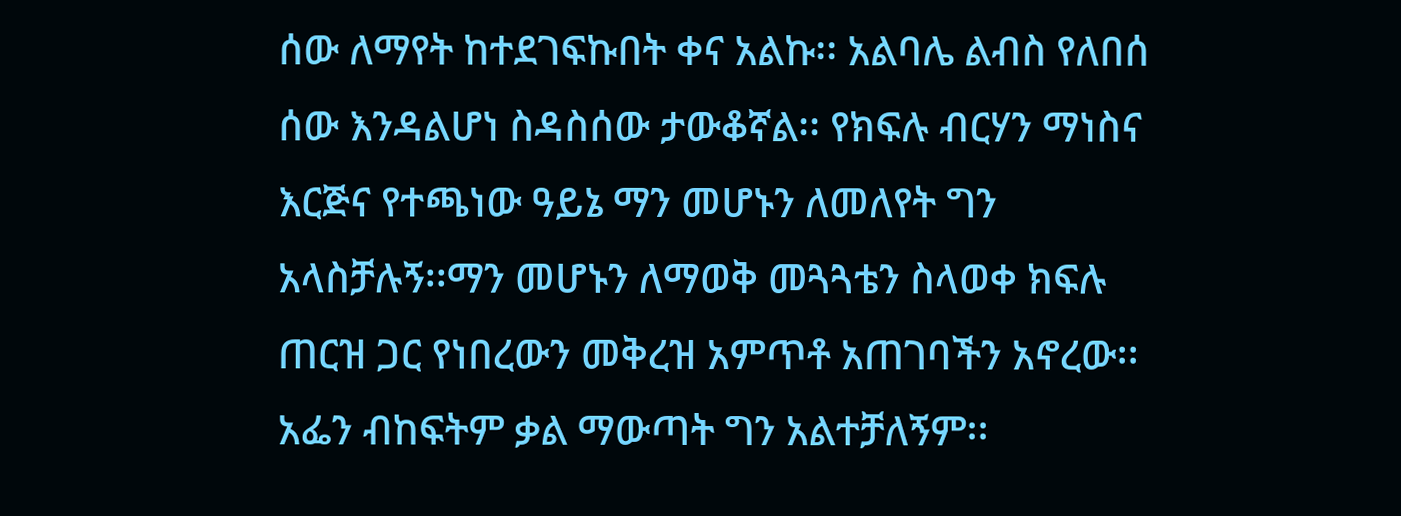ሰው ለማየት ከተደገፍኩበት ቀና አልኩ፡፡ አልባሌ ልብስ የለበሰ ሰው እንዳልሆነ ስዳስሰው ታውቆኛል፡፡ የክፍሉ ብርሃን ማነስና እርጅና የተጫነው ዓይኔ ማን መሆኑን ለመለየት ግን አላስቻሉኝ፡፡ማን መሆኑን ለማወቅ መጓጓቴን ስላወቀ ክፍሉ ጠርዝ ጋር የነበረውን መቅረዝ አምጥቶ አጠገባችን አኖረው፡፡አፌን ብከፍትም ቃል ማውጣት ግን አልተቻለኝም፡፡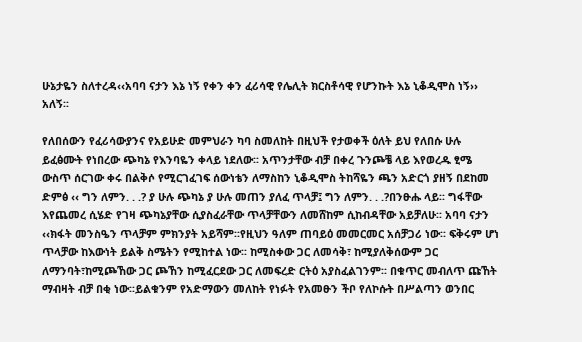ሁኔታዬን ስለተረዳ‹‹አባባ ናታን እኔ ነኝ የቀን ቀን ፈሪሳዊ የሌሊት ክርስቶሳዊ የሆንኩት እኔ ኒቆዲሞስ ነኝ›› አለኝ፡፡

የለበሰውን የፈሪሳውያንና የአይሁድ መምህራን ካባ ስመለከት በዚህች የታወቀች ዕለት ይህ የለበሱ ሁሉ ይፈፅሙት የነበረው ጭካኔ የእንባዬን ቀላይ ነደለው፡፡ አጥንታቸው ብቻ በቀረ ጉንጮቼ ላይ እየወረዱ ፂሜ ውስጥ ሰርገው ቀሩ በልቅሶ የሚርገፈገፍ ሰውነቴን ለማስከን ኒቆዲሞስ ትከሻዬን ጫን አድርጎ ያዘኝ በደከመ ድምፅ ‹‹ ግን ለምን. . .? ያ ሁሉ ጭካኔ ያ ሁሉ መጠን ያለፈ ጥላቻ፤ ግን ለምን. . .?በንፁሑ ላይ፡፡ ግፋቸው እየጨመረ ሲሄድ የገዛ ጭካኔያቸው ሲያስፈራቸው ጥላቻቸውን ለመሸከም ሲከብዳቸው አይቻለሁ፡፡ አባባ ናታን ‹‹ክፋት መንስዔን ጥላቻም ምክንያት አይሻም፡፡የዚህን ዓለም ጠባይዕ መመርመር አሰቻጋሪ ነው፡፡ ፍቅሩም ሆነ ጥላቻው ከእውነት ይልቅ ስሜትን የሚከተል ነው፡፡ ከሚስቀው ጋር ለመሳቅ፣ ከሚያለቅሰውም ጋር ለማንባት፣ከሚጮኸው ጋር ጮኸን ከሚፈርደው ጋር ለመፍረድ ርትዕ አያስፈልገንም፡፡ በቁጥር መብለጥ ጩኸት ማብዛት ብቻ በቂ ነው፡፡ይልቁንም የአድማውን መለከት የነፉት የአመፁን ችቦ የለኮሱት በሥልጣን ወንበር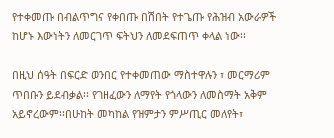የተቀመጡ በብልጥግና የቀበጡ በሽበት የተጌጡ የሕዝብ አውራዎች ከሆኑ እውነትን ለመርገጥ ፍትህን ለመደፍጠጥ ቀላል ነው፡፡

በዚህ ሰዓት በፍርድ ወንበር የተቀመጠው ማስተዋሉን ፣ መርማሪም ጥበቡን ይደብቃል፡፡ የገዘፈውን ለማየት የጎላውን ለመስማት አቅም አይኖረውም፡፡በሁከት መካከል የዝምታን ምሥጢር መለየት፣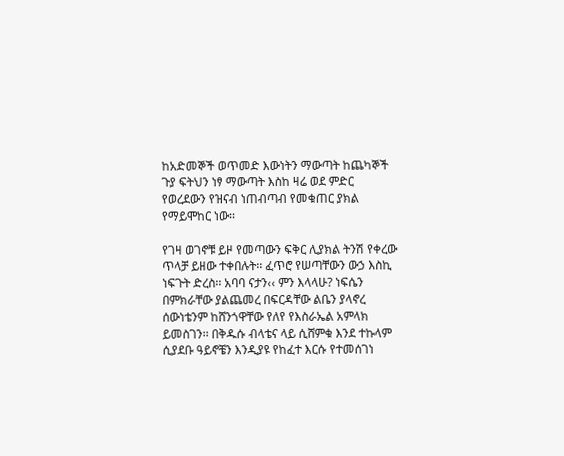ከአድመኞች ወጥመድ እውነትን ማውጣት ከጨካኞች ጉያ ፍትህን ነፃ ማውጣት እስከ ዛሬ ወደ ምድር የወረደውን የዝናብ ነጠብጣብ የመቁጠር ያክል የማይሞከር ነው፡፡

የገዛ ወገኖቹ ይዞ የመጣውን ፍቅር ሊያክል ትንሽ የቀረው ጥላቻ ይዘው ተቀበሉት፡፡ ፈጥሮ የሠጣቸውን ውኃ እስኪ ነፍጉት ድረስ፡፡ አባባ ናታን‹‹ ምን እላላሁ? ነፍሴን በምክራቸው ያልጨመረ በፍርዳቸው ልቤን ያላኖረ ሰውነቴንም ከሸንጎዋቸው የለየ የእስራኤል አምላክ ይመስገን፡፡ በቅዱሱ ብላቴና ላይ ሲሸምቁ እንደ ተኩላም ሲያደቡ ዓይኖቼን እንዲያዩ የከፈተ እርሱ የተመሰገነ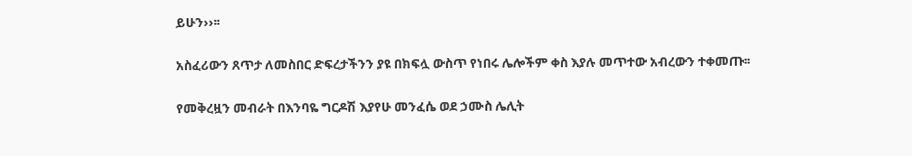ይሁን››፡፡

አስፈሪውን ጸጥታ ለመስበር ድፍረታችንን ያዩ በክፍሏ ውስጥ የነበሩ ሌሎችም ቀስ እያሉ መጥተው አብረውን ተቀመጡ፡፡

የመቅረዟን መብራት በእንባዬ ግርዶሽ እያየሁ መንፈሴ ወደ ኃሙስ ሌሊት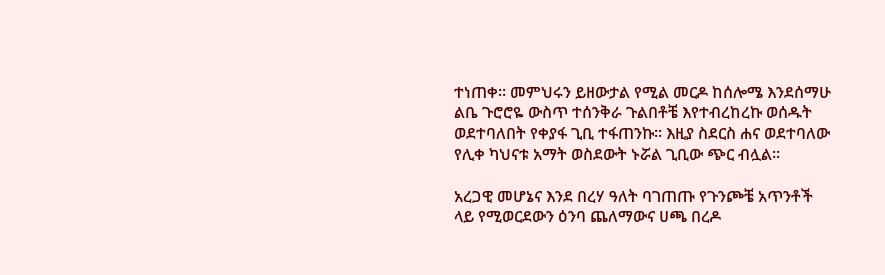ተነጠቀ፡፡ መምህሩን ይዘውታል የሚል መርዶ ከሰሎሜ እንደሰማሁ ልቤ ጉሮሮዬ ውስጥ ተሰንቅራ ጉልበቶቼ እየተብረከረኩ ወሰዱት ወደተባለበት የቀያፋ ጊቢ ተፋጠንኩ፡፡ እዚያ ስደርስ ሐና ወደተባለው የሊቀ ካህናቱ አማት ወስደውት ኑሯል ጊቢው ጭር ብሏል፡፡

አረጋዊ መሆኔና እንደ በረሃ ዓለት ባገጠጡ የጉንጮቼ አጥንቶች ላይ የሚወርደውን ዕንባ ጨለማውና ሀጫ በረዶ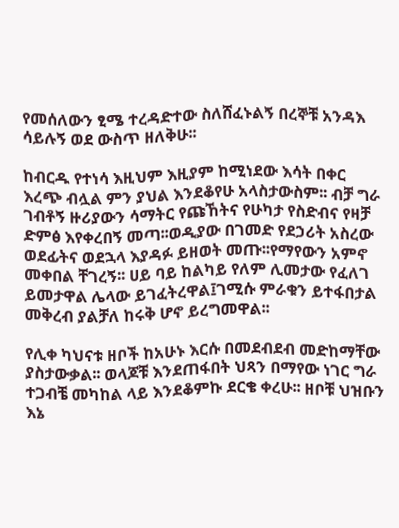የመሰለውን ፂሜ ተረዳድተው ስለሸፈኑልኝ በረኞቹ አንዳእ ሳይሉኝ ወደ ውስጥ ዘለቅሁ፡፡

ከብርዱ የተነሳ እዚህም እዚያም ከሚነደው እሳት በቀር እረጭ ብሏል ምን ያህል እንደቆየሁ አላስታውስም፡፡ ብቻ ግራ ገብቶኝ ዙሪያውን ሳማትር የጩኸትና የሁካታ የስድብና የዛቻ ድምፅ እየቀረበኝ መጣ፡፡ወዲያው በገመድ የደኃሪት አስረው ወደፊትና ወደኋላ እያዳፉ ይዘወት መጡ፡፡የማየውን አምኖ መቀበል ቸገረኝ፡፡ ሀይ ባይ ከልካይ የለም ሊመታው የፈለገ ይመታዋል ሌላው ይገፈትረዋል፤ገሚሱ ምራቁን ይተፋበታል መቅረብ ያልቻለ ከሩቅ ሆኖ ይረግመዋል፡፡

የሊቀ ካህናቱ ዘቦች ከአሁኑ እርሱ በመደብደብ መድከማቸው ያስታውቃል፡፡ ወላጆቹ እንደጠፋበት ህጻን በማየው ነገር ግራ ተጋብቼ መካከል ላይ እንደቆምኩ ደርቄ ቀረሁ፡፡ ዘቦቹ ህዝቡን እኔ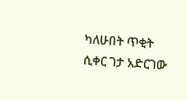ካለሁበት ጥቂት ሲቀር ገታ አድርገው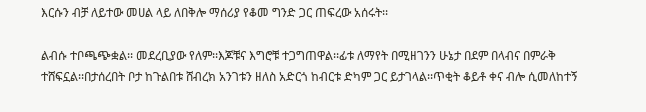እርሱን ብቻ ለይተው መሀል ላይ ለበቅሎ ማሰሪያ የቆመ ግንድ ጋር ጠፍረው አሰሩት፡፡

ልብሱ ተቦጫጭቋል፡፡ መደረቢያው የለም፡፡እጆቹና እግሮቹ ተጋግጠዋል፡፡ፊቱ ለማየት በሚዘገንን ሁኔታ በደም በላብና በምራቅ ተሸፍኗል፡፡በታሰረበት ቦታ ከጉልበቱ ሸብረክ አንገቱን ዘለስ አድርጎ ከብርቱ ድካም ጋር ይታገላል፡፡ጥቂት ቆይቶ ቀና ብሎ ሲመለከተኝ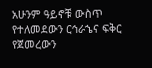አሁንም ዓይኖቹ ውስጥ የተለመደውን ርኅራኄና ፍቅር የጀመረውን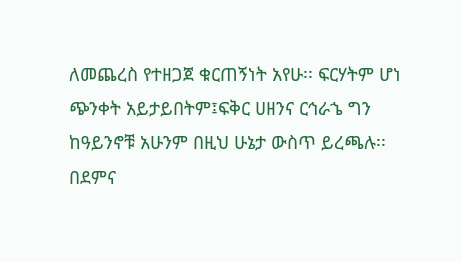ለመጨረስ የተዘጋጀ ቁርጠኝነት አየሁ፡፡ ፍርሃትም ሆነ ጭንቀት አይታይበትም፤ፍቅር ሀዘንና ርኅራኄ ግን ከዓይንኖቹ አሁንም በዚህ ሁኔታ ውስጥ ይረጫሉ፡፡ በደምና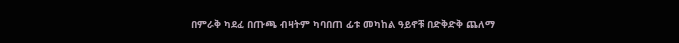በምራቅ ካደፈ በጡጫ ብዛትም ካባበጠ ፊቱ መካከል ዓይኖቹ በድቅድቅ ጨለማ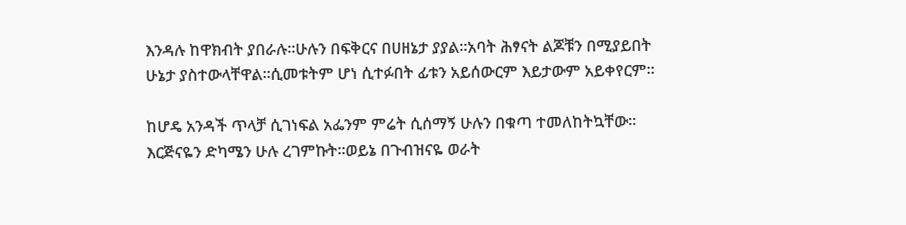እንዳሉ ከዋክብት ያበራሉ፡፡ሁሉን በፍቅርና በሀዘኔታ ያያል፡፡አባት ሕፃናት ልጆቹን በሚያይበት ሁኔታ ያስተውላቸዋል፡፡ሲመቱትም ሆነ ሲተፉበት ፊቱን አይሰውርም እይታውም አይቀየርም፡፡

ከሆዴ አንዳች ጥላቻ ሲገነፍል አፌንም ምሬት ሲሰማኝ ሁሉን በቁጣ ተመለከትኳቸው፡፡እርጅናዬን ድካሜን ሁሉ ረገምኩት፡፡ወይኔ በጉብዝናዬ ወራት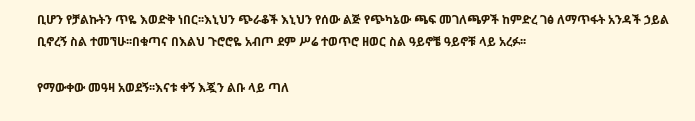ቢሆን የቻልኩትን ጥዬ እወድቅ ነበር፡፡እኒህን ጭራቆች እኒህን የሰው ልጅ የጭካኔው ጫፍ መገለጫዎች ከምድረ ገፅ ለማጥፋት አንዳች ኃይል ቢኖረኝ ስል ተመኘሁ፡፡በቁጣና በእልህ ጉሮሮዬ አብጦ ደም ሥሬ ተወጥሮ ዘወር ስል ዓይኖቼ ዓይኖቹ ላይ አረፉ፡፡

የማውቀው መዓዛ አወደኝ፡፡እናቱ ቀኝ እጇን ልቡ ላይ ጣለ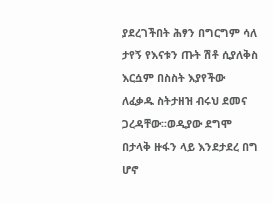ያደረገችበት ሕፃን በግርግም ሳለ ታየኝ የእናቱን ጡት ሽቶ ሲያለቅስ እርሷም በስስት እያየችው ለፈቃዱ ስትታዘዝ ብሩህ ደመና ጋረዳቸው፡፡ወዲያው ደግሞ በታላቅ ዙፋን ላይ እንደታደረ በግ ሆኖ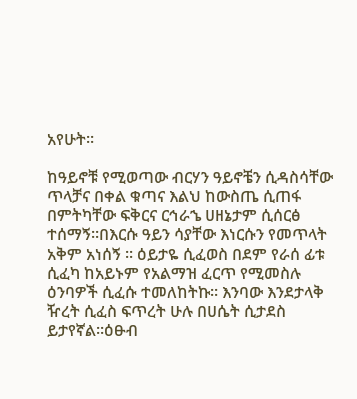አየሁት፡፡

ከዓይኖቹ የሚወጣው ብርሃን ዓይኖቼን ሲዳስሳቸው ጥላቻና በቀል ቁጣና እልህ ከውስጤ ሲጠፋ በምትካቸው ፍቅርና ርኅራኄ ሀዘኔታም ሲሰርፅ ተሰማኝ፡፡በእርሱ ዓይን ሳያቸው እነርሱን የመጥላት አቅም አነሰኝ ፡፡ ዕይታዬ ሲፈወስ በደም የራሰ ፊቱ ሲፈካ ከአይኑም የአልማዝ ፈርጥ የሚመስሉ ዕንባዎች ሲፈሱ ተመለከትኩ፡፡ እንባው እንደታላቅ ዥረት ሲፈስ ፍጥረት ሁሉ በሀሴት ሲታደስ ይታየኛል፡፡ዕፁብ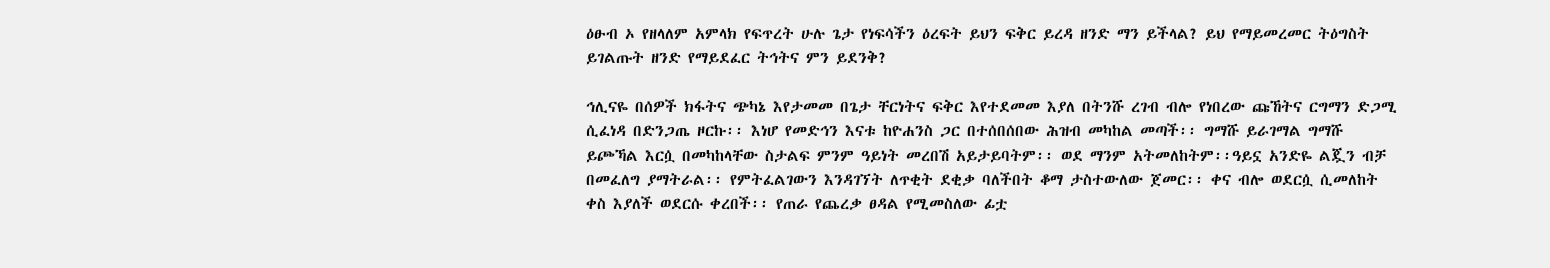ዕፁብ ኦ የዘላለም አምላክ የፍጥረት ሁሉ ጌታ የነፍሳችን ዕረፍት ይህን ፍቅር ይረዳ ዘንድ ማን ይችላል? ይህ የማይመረመር ትዕግስት ይገልጡት ዘንድ የማይደፈር ትኅትና ምን ይደንቅ?

ኅሊናዬ በሰዎች ክፋትና ጭካኔ እየታመመ በጌታ ቸርነትና ፍቅር እየተደመመ እያለ በትንሹ ረገብ ብሎ የነበረው ጩኸትና ርግማን ድጋሚ ሲፈነዳ በድንጋጤ ዞርኩ፡፡ እነሆ የመድኅን እናቱ ከዮሐንስ ጋር በተሰበሰበው ሕዝብ መካከል መጣች፡፡ ግማሹ ይራገማል ግማሹ ይጮኻል እርሷ በመካከላቸው ስታልፍ ምንም ዓይነት መረበሽ አይታይባትም፡፡ ወደ ማንም አትመለከትም፡፡ዓይኗ አንድዬ ልጇን ብቻ በመፈለግ ያማትራል፡፡ የምትፈልገውን እንዳገኘት ለጥቂት ደቂቃ ባለችበት ቆማ ታስተውለው ጀመር፡፡ ቀና ብሎ ወደርሷ ሲመለከት ቀስ እያለች ወደርሱ ቀረበች፡፡ የጠራ የጨረቃ ፀዳል የሚመስለው ፊቷ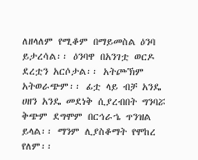ለዘላለም የሚቆም በማይመስል ዕንባ ይታረሳል፡፡ ዕንባዋ በአንገቷ ወርዶ ደረቷን አርሶታል፡፡ አትጮኽም አትወራጭም፡፡ ፊቷ ላይ ብቻ አንዴ ሀዘን አንዴ መደነቅ ሲያረብበት ግንባሯ ቅጭም ደግሞም በርኅራኄ ጥንዝል ይላል፡፡ ማንም ሊያስቆማት የሞከረ የለም፡፡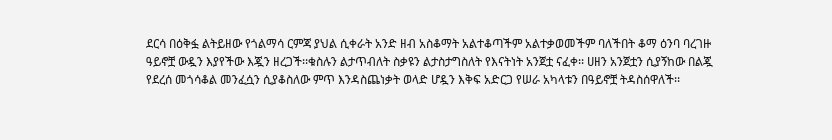ደርሳ በዕቅፏ ልትይዘው የጎልማሳ ርምጃ ያህል ሲቀራት አንድ ዘብ አስቆማት አልተቆጣችም አልተቃወመችም ባለችበት ቆማ ዕንባ ባረገዙ ዓይኖቿ ውዷን እያየችው እጇን ዘረጋች፡፡ቁስሉን ልታጥብለት ስቃዩን ልታስታግስለት የእናትነት አንጀቷ ናፈቀ፡፡ ሀዘን አንጀቷን ሲያኝከው በልጇ የደረሰ መጎሳቆል መንፈሷን ሲያቆስለው ምጥ እንዳስጨነቃት ወላድ ሆዷን እቅፍ አድርጋ የሠራ አካላቱን በዓይኖቿ ትዳስሰዋለች፡፡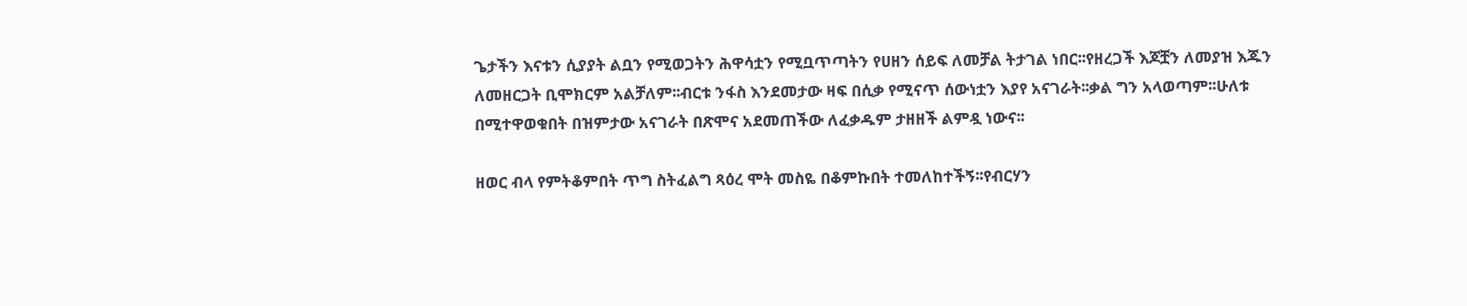ጌታችን እናቱን ሲያያት ልቧን የሚወጋትን ሕዋሳቷን የሚቧጥጣትን የሀዘን ሰይፍ ለመቻል ትታገል ነበር፡፡የዘረጋች እጆቿን ለመያዝ እጁን ለመዘርጋት ቢሞክርም አልቻለም፡፡ብርቱ ንፋስ እንደመታው ዛፍ በሲቃ የሚናጥ ሰውነቷን እያየ አናገራት፡፡ቃል ግን አላወጣም፡፡ሁለቱ በሚተዋወቁበት በዝምታው አናገራት በጽሞና አደመጠችው ለፈቃዱም ታዘዘች ልምዷ ነውና፡፡

ዘወር ብላ የምትቆምበት ጥግ ስትፈልግ ጻዕረ ሞት መስዬ በቆምኩበት ተመለከተችኝ፡፡የብርሃን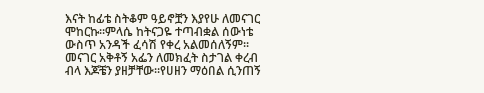እናት ከፊቴ ስትቆም ዓይኖቿን እያየሁ ለመናገር ሞከርኩ፡፡ምላሴ ከትናጋዬ ተጣብቋል ሰውነቴ ውስጥ አንዳች ፈሳሽ የቀረ አልመሰለኝም፡፡መናገር አቅቶኝ አፌን ለመክፈት ስታገል ቀረብ ብላ እጆቼን ያዘቻቸው፡፡የሀዘን ማዕበል ሲንጠኝ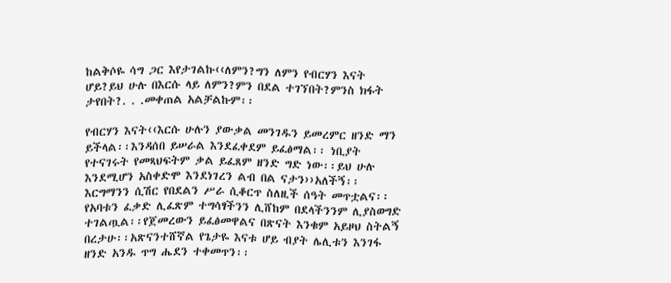ከልቅሶዬ ሳግ ጋር እየታገልኩ‹‹ለምን?ግን ለምን የብርሃን እናት ሆይ?ይህ ሁሉ በእርሱ ላይ ለምን?ምን በደል ተገኘበት?ምንስ ክፋት ታየበት?. . .መቀጠል አልቻልኩም፡፡

የብርሃን እናት‹‹እርሱ ሁሉን ያውቃል መንገዱን ይመረምር ዘንድ ማን ይችላል፡፡እንዳሰበ ይሠራል እንደፈቀደም ይፈፅማል፡፡ ነቢያት የተናገሩት የመጻህፍትም ቃል ይፈጸም ዘንድ ግድ ነው፡፡ይህ ሁሉ እንደሚሆን አስቀድሞ እንደነገረን ልብ በል ናታን››አለችኝ፡፡ እርግማንን ሲሽር የበደልን ሥራ ሲቆርጥ ስለዚች ሰዓት መጥቷልና፡፡ የአባቱን ፈቃድ ሊፈጽም ተግሳፃችንን ሊሸከም በደላችንንም ሊያስወግድ ተገልጧል፡፡የጀመረውን ይፈፅመዋልና በጽናት እንቁም አይዞህ ስትልኝ በረታሁ፡፡አጽናንተሸኛል የጌታዬ እናቱ ሆይ ብያት ሌሊቱን እንገፋ ዘንድ አንዱ ጥግ ሔደን ተቀመጥን፡፡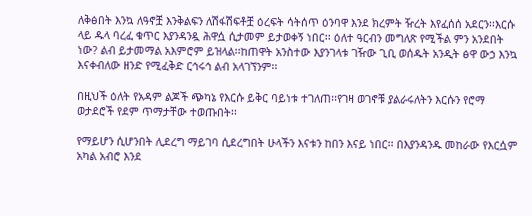ለቅፅበት እንኳ ለዓኖቿ እንቅልፍን ለሽፋሽፍቶቿ ዕረፍት ሳትሰጥ ዕንባዋ እንደ ክረምት ዥረት እየፈሰሰ አደርን፡፡እርሱ ላይ ዱላ ባረፈ ቁጥር እያንዳንዷ ሕዋሷ ሲታመም ይታወቀኝ ነበር፡፡ ዕለተ ዓርብን መግለጽ የሚችል ምን አንደበት ነው? ልብ ይታመማል አእምሮም ይዝላል፡፡ከጠዋት አንስተው እያንገላቱ ገዥው ጊቢ ወሰዱት አንዲት ፅዋ ውኃ እንኳ እናቀብለው ዘንድ የሚፈቅድ ርኅሩኅ ልብ አላገኘንም፡፡

በዚህች ዕለት የአዳም ልጆች ጭካኔ የእርሱ ይቅር ባይነቱ ተገለጠ፡፡የገዛ ወገኖቹ ያልራሩለትን እርሱን የሮማ ወታደሮች የደም ጥማታቸው ተወጡበት፡፡

የማይሆን ሲሆንበት ሊደረግ ማይገባ ሲደረግበት ሁላችን እናቱን ከበን እናይ ነበር፡፡ በእያንዳንዱ መከራው የእርሷም አካል አብሮ እንደ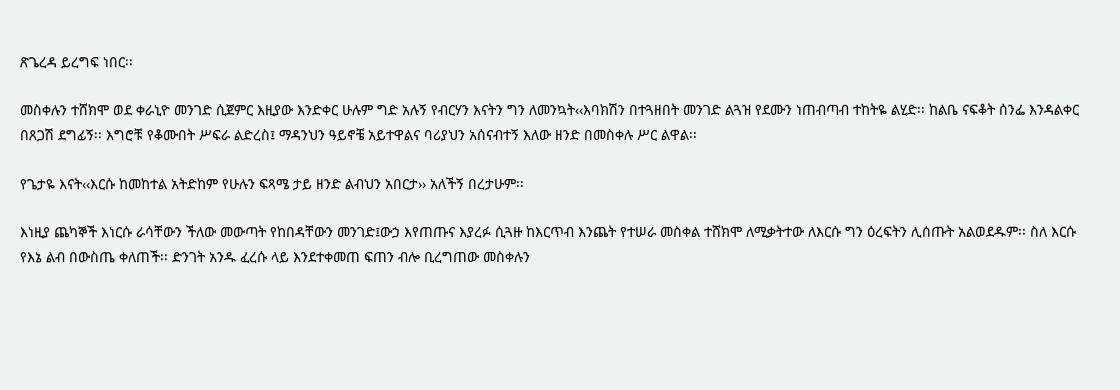ጽጌረዳ ይረግፍ ነበር፡፡

መስቀሉን ተሸክሞ ወደ ቀራኒዮ መንገድ ሲጀምር እዚያው እንድቀር ሁሉም ግድ አሉኝ የብርሃን እናትን ግን ለመንኳት‹‹እባክሽን በተጓዘበት መንገድ ልጓዝ የደሙን ነጠብጣብ ተከትዬ ልሂድ፡፡ ከልቤ ናፍቆት ሰንፌ እንዳልቀር በጸጋሽ ደግፊኝ፡፡ እግሮቹ የቆሙበት ሥፍራ ልድረስ፤ ማዳንህን ዓይኖቼ አይተዋልና ባሪያህን አሰናብተኝ እለው ዘንድ በመስቀሉ ሥር ልዋል፡፡

የጌታዬ እናት‹‹እርሱ ከመከተል አትድከም የሁሉን ፍጻሜ ታይ ዘንድ ልብህን አበርታ›› አለችኝ በረታሁም፡፡

እነዚያ ጨካኞች እነርሱ ራሳቸውን ችለው መውጣት የከበዳቸውን መንገድ፤ውኃ እየጠጡና እያረፉ ሲጓዙ ከእርጥብ እንጨት የተሠራ መስቀል ተሸክሞ ለሚቃትተው ለእርሱ ግን ዕረፍትን ሊሰጡት አልወደዱም፡፡ ስለ እርሱ የእኔ ልብ በውስጤ ቀለጠች፡፡ ድንገት አንዱ ፈረሱ ላይ እንደተቀመጠ ፍጠን ብሎ ቢረግጠው መስቀሉን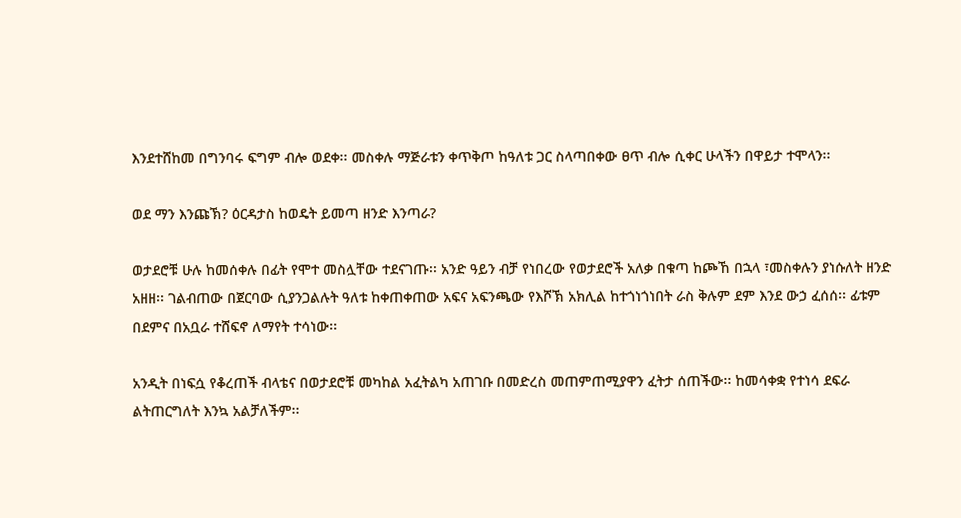እንደተሸከመ በግንባሩ ፍግም ብሎ ወደቀ፡፡ መስቀሉ ማጅራቱን ቀጥቅጦ ከዓለቱ ጋር ስላጣበቀው ፀጥ ብሎ ሲቀር ሁላችን በዋይታ ተሞላን፡፡

ወደ ማን እንጩኽ? ዕርዳታስ ከወዴት ይመጣ ዘንድ እንጣራ?

ወታደሮቹ ሁሉ ከመሰቀሉ በፊት የሞተ መስሏቸው ተደናገጡ፡፡ አንድ ዓይን ብቻ የነበረው የወታደሮች አለቃ በቁጣ ከጮኸ በኋላ ፣መስቀሉን ያነሱለት ዘንድ አዘዘ፡፡ ገልብጠው በጀርባው ሲያንጋልሉት ዓለቱ ከቀጠቀጠው አፍና አፍንጫው የእሾኽ አክሊል ከተጎነጎነበት ራስ ቅሉም ደም እንደ ውኃ ፈሰሰ፡፡ ፊቱም በደምና በአቧራ ተሸፍኖ ለማየት ተሳነው፡፡

አንዲት በነፍሷ የቆረጠች ብላቴና በወታደሮቹ መካከል አፈትልካ አጠገቡ በመድረስ መጠምጠሚያዋን ፈትታ ሰጠችው፡፡ ከመሳቀቋ የተነሳ ደፍራ ልትጠርግለት እንኳ አልቻለችም፡፡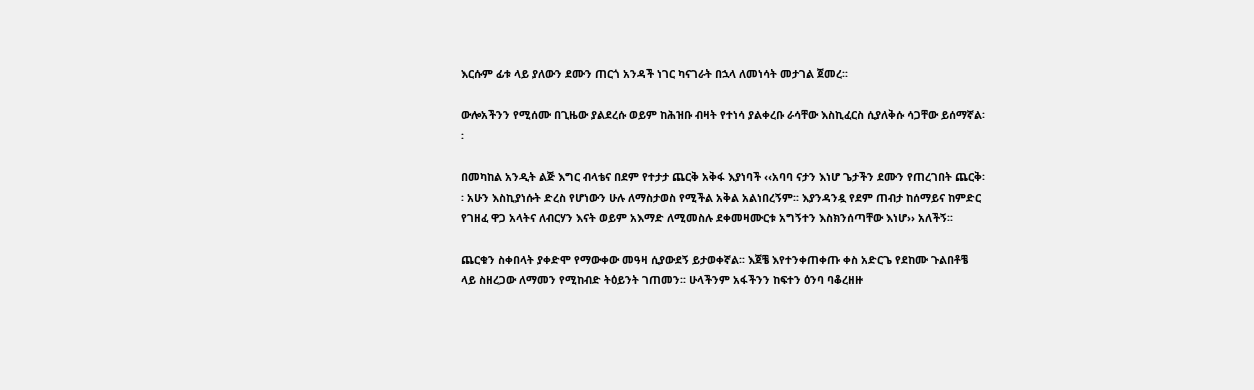እርሱም ፊቱ ላይ ያለውን ደሙን ጠርጎ አንዳች ነገር ካናገራት በኋላ ለመነሳት መታገል ጀመረ፡፡

ውሎአችንን የሚሰሙ በጊዜው ያልደረሱ ወይም ከሕዝቡ ብዛት የተነሳ ያልቀረቡ ራሳቸው እስኪፈርስ ሲያለቅሱ ሳጋቸው ይሰማኛል፡፡

በመካከል አንዲት ልጅ እግር ብላቴና በደም የተታታ ጨርቅ አቅፋ እያነባች ‹‹አባባ ናታን እነሆ ጌታችን ደሙን የጠረገበት ጨርቅ፡፡ አሁን እስኪያነሱት ድረስ የሆነውን ሁሉ ለማስታወስ የሚችል አቅል አልነበረኝም፡፡ እያንዳንዷ የደም ጠብታ ከሰማይና ከምድር የገዘፈ ዋጋ አላትና ለብርሃን እናት ወይም አእማድ ለሚመስሉ ደቀመዛሙርቱ አግኝተን እስክንሰጣቸው እነሆ›› አለችኝ፡፡

ጨርቁን ስቀበላት ያቀድሞ የማውቀው መዓዛ ሲያውደኝ ይታወቀኛል፡፡ እጀቼ እየተንቀጠቀጡ ቀስ አድርጌ የደከሙ ጉልበቶቼ ላይ ስዘረጋው ለማመን የሚከብድ ትዕይንት ገጠመን፡፡ ሁላችንም አፋችንን ከፍተን ዕንባ ባቆረዘዙ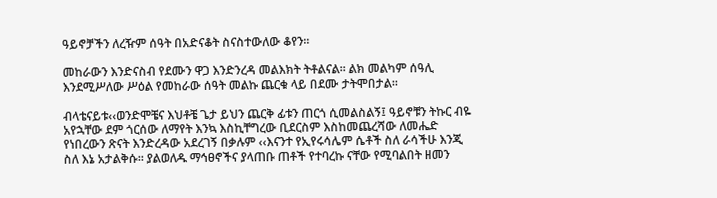ዓይኖቻችን ለረዥም ሰዓት በአድናቆት ስናስተውለው ቆየን፡፡

መከራውን እንድናስብ የደሙን ዋጋ እንድንረዳ መልእክት ትቶልናል፡፡ ልክ መልካም ሰዓሊ እንደሚሥለው ሥዕል የመከራው ሰዓት መልኩ ጨርቁ ላይ በደሙ ታትሞበታል፡፡

ብላቴናይቱ‹‹ወንድሞቼና እህቶቼ ጌታ ይህን ጨርቅ ፊቱን ጠርጎ ሲመልስልኝ፤ ዓይኖቹን ትኩር ብዬ አየኋቸው ደም ጎርሰው ለማየት እንኳ እስኪቸግረው ቢደርስም እስከመጨረሻው ለመሔድ የነበረውን ጽናት እንድረዳው አደረገኝ በቃሉም ‹‹እናንተ የኢየሩሳሌም ሴቶች ስለ ራሳችሁ እንጂ ስለ እኔ አታልቅሱ፡፡ ያልወለዱ ማኅፀኖችና ያላጠቡ ጠቶች የተባረኩ ናቸው የሚባልበት ዘመን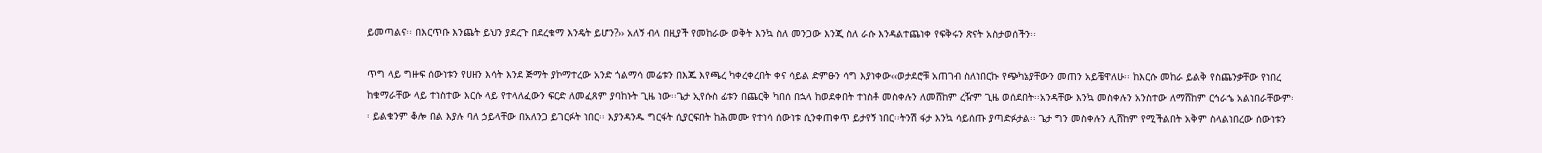ይመጣልና፡፡ በእርጥቡ እንጨት ይህን ያደረጉ በደረቁማ እንዴት ይሆን?›› አለኝ ብላ በዚያች የመከራው ወቅት እንኳ ስለ መንጋው እንጂ ስለ ራሱ እንዳልተጨነቀ የፍቅሩን ጽናት አስታወሰችን፡፡

ጥግ ላይ ግዙፍ ሰውነቱን የሀዘን እሳት እንደ ጅማት ያኮማተረው አንድ ጎልማሳ መሬቱን በእጁ እየጫረ ካቀረቀረበት ቀና ሳይል ድምፁን ሳግ እያነቀው‹‹ወታደሮቹ አጠገብ ስለነበርኩ የጭካኔያቸውን መጠን አይቼዋለሁ፡፡ ከእርሱ መከራ ይልቅ የስጨንቃቸው የነበረ ከቁማራቸው ላይ ተነስተው እርሱ ላይ የተላለፈውን ፍርድ ለመፈጸም ያባከኑት ጊዜ ነው፡፡ጌታ ኢየሱስ ፊቱን በጨርቅ ካበሰ በኋላ ከወደቀበት ተነስቶ መስቀሉን ለመሸከም ረዥም ጊዜ ወሰደበት፡፡አንዳቸው እንኳ መስቀሉን አንስተው ለማሸከም ርኅራኄ አልነበራቸውም፡፡ ይልቁንም ቆሎ በል እያሉ ባለ ኃይላቸው በአለንጋ ይገርፉት ነበር፡፡ እያንዳንዱ ግርፋት ሲያርፍበት ከሕመሙ የተነሳ ሰውነቱ ሲንቀጠቀጥ ይታየኝ ነበር፡፡ትንሽ ፋታ እንኳ ሳይሰጡ ያጣድፉታል፡፡ ጌታ ግን መስቀሉን ሊሸከም የሚችልበት አቅም ስላልነበረው ሰውነቱን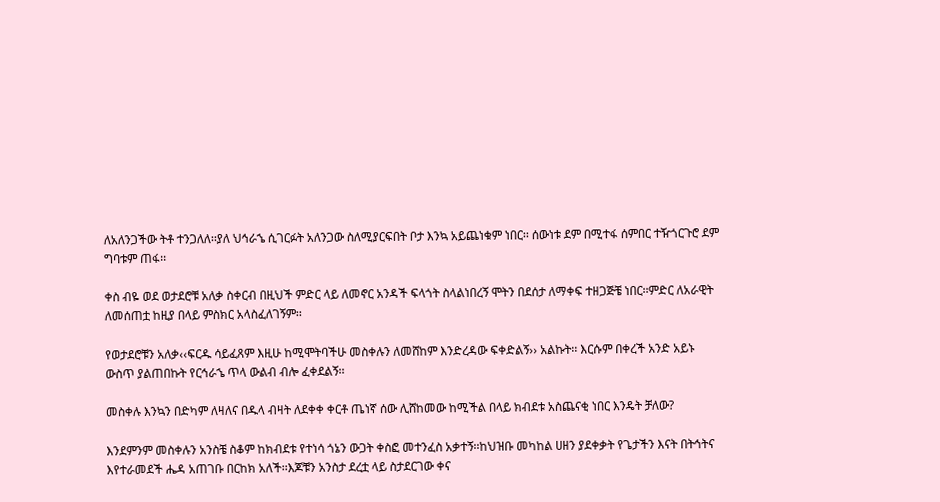ለአለንጋችው ትቶ ተንጋለለ፡፡ያለ ህኅራኄ ሲገርፉት አለንጋው ስለሚያርፍበት ቦታ እንኳ አይጨነቁም ነበር፡፡ ሰውነቱ ደም በሚተፋ ሰምበር ተዥጎርጉሮ ደም ግባቱም ጠፋ፡፡

ቀስ ብዬ ወደ ወታደሮቹ አለቃ ስቀርብ በዚህች ምድር ላይ ለመኖር አንዳች ፍላጎት ስላልነበረኝ ሞትን በደሰታ ለማቀፍ ተዘጋጅቼ ነበር፡፡ምድር ለአራዊት ለመሰጠቷ ከዚያ በላይ ምስክር አላስፈለገኝም፡፡

የወታደሮቹን አለቃ‹‹ፍርዱ ሳይፈጸም እዚሁ ከሚሞትባችሁ መስቀሉን ለመሸከም እንድረዳው ፍቀድልኝ›› አልኩት፡፡ እርሱም በቀረች አንድ አይኑ ውስጥ ያልጠበኩት የርኅራኄ ጥላ ውልብ ብሎ ፈቀደልኝ፡፡

መስቀሉ እንኳን በድካም ለዛለና በዱላ ብዛት ለደቀቀ ቀርቶ ጤነኛ ሰው ሊሸከመው ከሚችል በላይ ክብደቱ አስጨናቂ ነበር እንዴት ቻለው?

እንደምንም መስቀሉን አንስቼ ስቆም ከክብደቱ የተነሳ ጎኔን ውጋት ቀስፎ መተንፈስ አቃተኝ፡፡ከህዝቡ መካከል ሀዘን ያደቀቃት የጌታችን እናት በትኅትና እየተራመደች ሔዳ አጠገቡ በርከክ አለች፡፡እጆቹን አንስታ ደረቷ ላይ ስታደርገው ቀና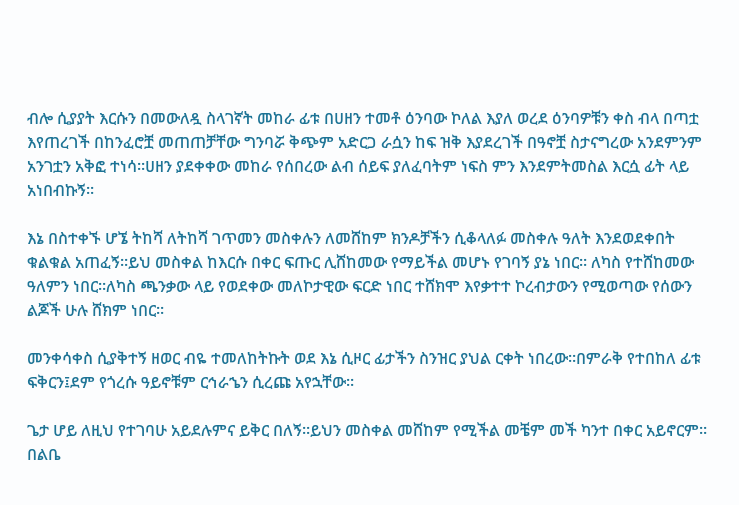ብሎ ሲያያት እርሱን በመውለዷ ስላገኛት መከራ ፊቱ በሀዘን ተመቶ ዕንባው ኮለል እያለ ወረደ ዕንባዎቹን ቀስ ብላ በጣቷ እየጠረገች በከንፈሮቿ መጠጠቻቸው ግንባሯ ቅጭም አድርጋ ራሷን ከፍ ዝቅ እያደረገች በዓኖቿ ስታናግረው አንደምንም አንገቷን አቅፎ ተነሳ፡፡ሀዘን ያደቀቀው መከራ የሰበረው ልብ ሰይፍ ያለፈባትም ነፍስ ምን እንደምትመስል እርሷ ፊት ላይ አነበብኩኝ፡፡

እኔ በስተቀኙ ሆኜ ትከሻ ለትከሻ ገጥመን መስቀሉን ለመሸከም ክንዶቻችን ሲቆላለፉ መስቀሉ ዓለት እንደወደቀበት ቁልቁል አጠፈኝ፡፡ይህ መስቀል ከእርሱ በቀር ፍጡር ሊሸከመው የማይችል መሆኑ የገባኝ ያኔ ነበር፡፡ ለካስ የተሸከመው ዓለምን ነበር፡፡ለካስ ጫንቃው ላይ የወደቀው መለኮታዊው ፍርድ ነበር ተሸክሞ እየቃተተ ኮረብታውን የሚወጣው የሰውን ልጆች ሁሉ ሸክም ነበር፡፡

መንቀሳቀስ ሲያቅተኝ ዘወር ብዬ ተመለከትኩት ወደ እኔ ሲዞር ፊታችን ስንዝር ያህል ርቀት ነበረው፡፡በምራቅ የተበከለ ፊቱ ፍቅርን፤ደም የጎረሱ ዓይኖቹም ርኅራኄን ሲረጩ አየኋቸው፡፡

ጌታ ሆይ ለዚህ የተገባሁ አይደሉምና ይቅር በለኝ፡፡ይህን መስቀል መሸከም የሚችል መቼም መች ካንተ በቀር አይኖርም፡፡ በልቤ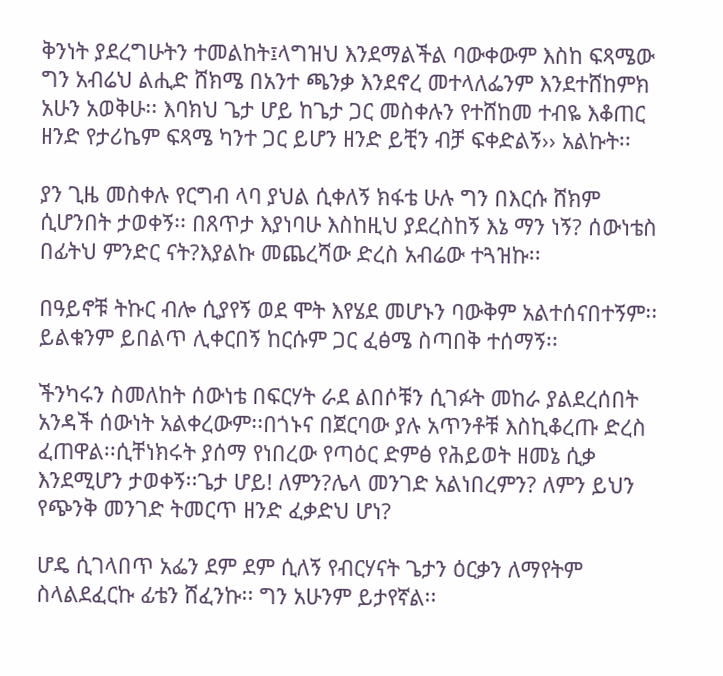ቅንነት ያደረግሁትን ተመልከት፤ላግዝህ እንደማልችል ባውቀውም እስከ ፍጻሜው ግን አብሬህ ልሒድ ሸክሜ በአንተ ጫንቃ እንደኖረ መተላለፌንም እንደተሸከምክ አሁን አወቅሁ፡፡ እባክህ ጌታ ሆይ ከጌታ ጋር መስቀሉን የተሸከመ ተብዬ እቆጠር ዘንድ የታሪኬም ፍጻሜ ካንተ ጋር ይሆን ዘንድ ይቺን ብቻ ፍቀድልኝ›› አልኩት፡፡

ያን ጊዜ መስቀሉ የርግብ ላባ ያህል ሲቀለኝ ክፋቴ ሁሉ ግን በእርሱ ሸክም ሲሆንበት ታወቀኝ፡፡ በጸጥታ እያነባሁ እስከዚህ ያደረስከኝ እኔ ማን ነኝ? ሰውነቴስ በፊትህ ምንድር ናት?እያልኩ መጨረሻው ድረስ አብሬው ተጓዝኩ፡፡

በዓይኖቹ ትኩር ብሎ ሲያየኝ ወደ ሞት እየሄደ መሆኑን ባውቅም አልተሰናበተኝም፡፡ይልቁንም ይበልጥ ሊቀርበኝ ከርሱም ጋር ፈፅሜ ስጣበቅ ተሰማኝ፡፡

ችንካሩን ስመለከት ሰውነቴ በፍርሃት ራደ ልበሶቹን ሲገፉት መከራ ያልደረሰበት አንዳች ሰውነት አልቀረውም፡፡በጎኑና በጀርባው ያሉ አጥንቶቹ እስኪቆረጡ ድረስ ፈጠዋል፡፡ሲቸነክሩት ያሰማ የነበረው የጣዕር ድምፅ የሕይወት ዘመኔ ሲቃ እንደሚሆን ታወቀኝ፡፡ጌታ ሆይ! ለምን?ሌላ መንገድ አልነበረምን? ለምን ይህን የጭንቅ መንገድ ትመርጥ ዘንድ ፈቃድህ ሆነ?

ሆዴ ሲገላበጥ አፌን ደም ደም ሲለኝ የብርሃናት ጌታን ዕርቃን ለማየትም ስላልደፈርኩ ፊቴን ሸፈንኩ፡፡ ግን አሁንም ይታየኛል፡፡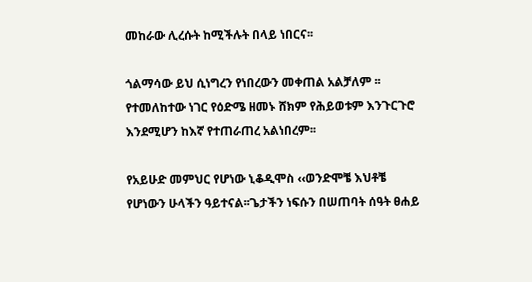መከራው ሊረሱት ከሚችሉት በላይ ነበርና፡፡

ጎልማሳው ይህ ሲነግረን የነበረውን መቀጠል አልቻለም ፡፡ የተመለከተው ነገር የዕድሜ ዘመኑ ሸክም የሕይወቱም እንጉርጉሮ እንደሚሆን ከእኛ የተጠራጠረ አልነበረም፡፡

የአይሁድ መምህር የሆነው ኒቆዲሞስ ‹‹ወንድሞቼ እህቶቼ የሆነውን ሁላችን ዓይተናል፡፡ጌታችን ነፍሱን በሠጠባት ሰዓት ፀሐይ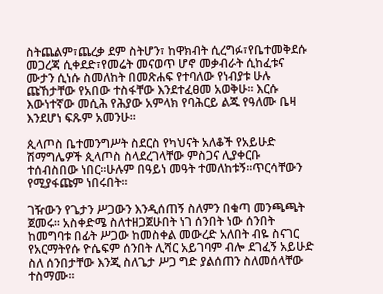ስትጨልም፣ጨረቃ ደም ስትሆን፣ ከዋክብት ሲረግፉ፣የቤተመቅደሱ መጋረጃ ሲቀደድ፣የመሬት መናወጥ ሆኖ መቃብራት ሲከፈቱና ሙታን ሲነሱ ስመለከት በመጽሐፍ የተባለው የነብያቱ ሁሉ ጩኸታቸው የአበው ተስፋቸው እንደተፈፀመ አወቅሁ፡፡ እርሱ እውነተኛው መሲሕ የሕያው አምላክ የባሕርይ ልጁ የዓለሙ ቤዛ እንደሆነ ፍጹም አመንሁ፡፡

ጲላጦስ ቤተመንግሥት ስደርስ የካህናት አለቆች የአይሁድ ሽማግሌዎች ጲላጦስ ስላደረገላቸው ምስጋና ሊያቀርቡ ተሰብስበው ነበር፡፡ሁሉም በዓይነ መዓት ተመለከቱኝ፡፡ጥርሳቸውን የሚያፋጩም ነበሩበት፡፡

ገዥውን የጌታን ሥጋውን እንዲሰጠኝ ስለምን በቁጣ መንጫጫት ጀመሩ፡፡ አስቀድሜ ስለተዘጋጀሁበት ነገ ሰንበት ነው ሰንበት ከመግባቱ በፊት ሥጋው ከመስቀል መውረድ አለበት ብዬ ስናገር የአርማትየሱ ዮሴፍም ሰንበት ሊሻር አይገባም ብሎ ደገፈኝ አይሁድ ስለ ሰንበታቸው እንጂ ስለጌታ ሥጋ ግድ ያልሰጠን ስለመሰላቸው ተስማሙ፡፡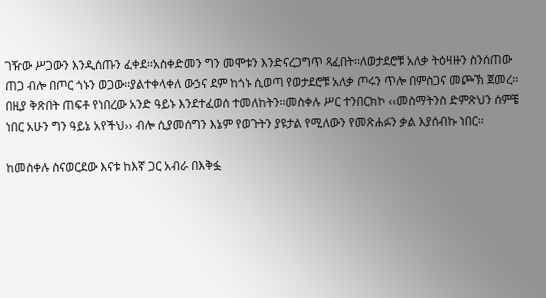ገዥው ሥጋውን እንዲሰጡን ፈቀደ፡፡አስቀድመን ግን መሞቱን እንድናረጋግጥ ጻፈበት፡፡ለወታደሮቹ አለቃ ትዕዛዙን ስንሰጠው ጠጋ ብሎ በጦር ጎኑን ወጋው፡፡ያልተቀላቀለ ውኃና ደም ከጎኑ ሲወጣ የወታደሮቹ አለቃ ጦሩን ጥሎ በምስጋና መጮኽ ጀመረ፡፡በዚያ ቅጽበት ጠፍቶ የነበረው አንድ ዓይኑ እንደተፈወሰ ተመለከትን፡፡መስቀሉ ሥር ተንበርክኮ ‹‹መስማትንስ ድምጽህን ሰምቼ ነበር አሁን ግን ዓይኔ አየችህ›› ብሎ ሲያመሰግን እኔም የወጉትን ያዩታል የሚለውን የመጽሐፉን ቃል እያሰብኩ ነበር፡፡

ከመስቀሉ ስናወርደው እናቱ ከእኛ ጋር አብራ በእቅፏ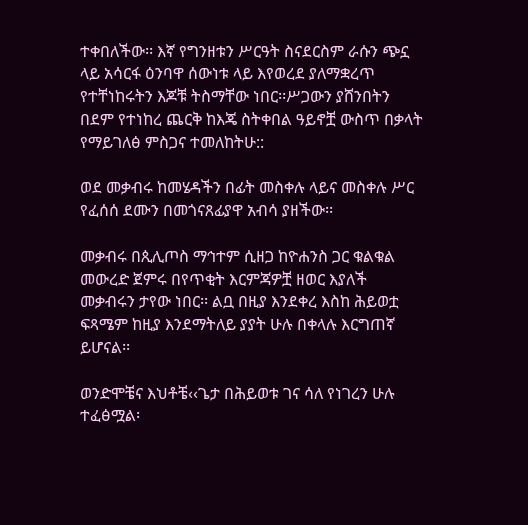ተቀበለችው፡፡ እኛ የግንዘቱን ሥርዓት ስናደርስም ራሱን ጭኗ ላይ አሳርፋ ዕንባዋ ሰውነቱ ላይ እየወረደ ያለማቋረጥ የተቸነከሩትን እጆቹ ትስማቸው ነበር፡፡ሥጋውን ያሸንበትን በደም የተነከረ ጨርቅ ከእጄ ስትቀበል ዓይኖቿ ውስጥ በቃላት የማይገለፅ ምስጋና ተመለከትሁ::

ወደ መቃብሩ ከመሄዳችን በፊት መስቀሉ ላይና መስቀሉ ሥር የፈሰሰ ደሙን በመጎናጸፊያዋ አብሳ ያዘችው፡፡

መቃብሩ በጲሊጦስ ማኅተም ሲዘጋ ከዮሐንስ ጋር ቁልቁል መውረድ ጀምሩ በየጥቂት እርምጃዎቿ ዘወር እያለች መቃብሩን ታየው ነበር፡፡ ልቧ በዚያ እንደቀረ እስከ ሕይወቷ ፍጻሜም ከዚያ እንደማትለይ ያያት ሁሉ በቀላሉ እርግጠኛ ይሆናል፡፡

ወንድሞቼና እህቶቼ‹‹ጌታ በሕይወቱ ገና ሳለ የነገረን ሁሉ ተፈፅሟል፡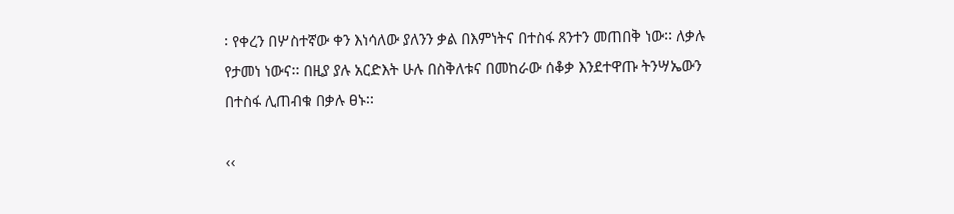፡ የቀረን በሦስተኛው ቀን እነሳለው ያለንን ቃል በእምነትና በተስፋ ጸንተን መጠበቅ ነው፡፡ ለቃሉ የታመነ ነውና፡፡ በዚያ ያሉ አርድእት ሁሉ በስቅለቱና በመከራው ሰቆቃ እንደተዋጡ ትንሣኤውን በተስፋ ሊጠብቁ በቃሉ ፀኑ፡፡

‹‹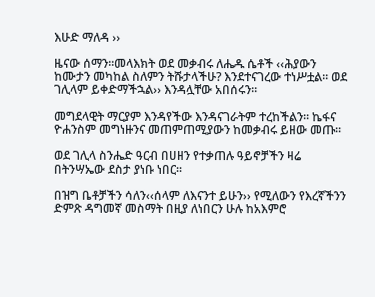እሁድ ማለዳ ››

ዜናው ሰማን፡፡መላእክት ወደ መቃብሩ ለሔዱ ሴቶች ‹‹ሕያውን ከሙታን መካከል ስለምን ትሹታላችሁ? እንደተናገረው ተነሥቷል፡፡ ወደ ገሊላም ይቀድማችኋል›› እንዳሏቸው አበሰሩን፡፡

መግደላዊት ማርያም እንዳየችው እንዳናገራትም ተረከችልን፡፡ ኬፋና ዮሐንስም መግነዙንና መጠምጠሚያውን ከመቃብሩ ይዘው መጡ፡፡

ወደ ገሊላ ስንሔድ ዓርብ በሀዘን የተቃጠሉ ዓይኖቻችን ዛሬ በትንሣኤው ደስታ ያነቡ ነበር፡፡

በዝግ ቤቶቻችን ሳለን‹‹ሰላም ለእናንተ ይሁን›› የሚለውን የእረኛችንን ድምጽ ዳግመኛ መስማት በዚያ ለነበርን ሁሉ ከአእምሮ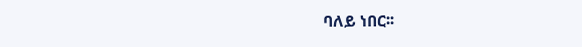ባለይ ነበር፡፡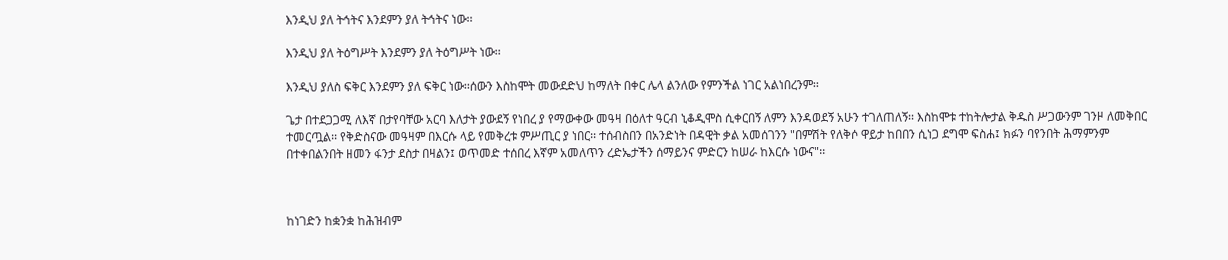እንዲህ ያለ ትኅትና እንደምን ያለ ትኅትና ነው፡፡

እንዲህ ያለ ትዕግሥት እንደምን ያለ ትዕግሥት ነው፡፡

እንዲህ ያለስ ፍቅር እንደምን ያለ ፍቅር ነው፡፡ሰውን እስከሞት መውደድህ ከማለት በቀር ሌላ ልንለው የምንችል ነገር አልነበረንም፡፡

ጌታ በተደጋጋሚ ለእኛ በታየባቸው አርባ እለታት ያውደኝ የነበረ ያ የማውቀው መዓዛ በዕለተ ዓርብ ኒቆዲሞስ ሲቀርበኝ ለምን እንዳወደኝ አሁን ተገለጠለኝ፡፡ እስከሞቱ ተከትሎታል ቅዱስ ሥጋውንም ገንዞ ለመቅበር ተመርጧል፡፡ የቅድስናው መዓዛም በእርሱ ላይ የመቅረቱ ምሥጢር ያ ነበር፡፡ ተሰብስበን በአንድነት በዳዊት ቃል አመሰገንን "በምሽት የለቅሶ ዋይታ ከበበን ሲነጋ ደግሞ ፍስሐ፤ ክፉን ባየንበት ሕማምንም በተቀበልንበት ዘመን ፋንታ ደስታ በዛልን፤ ወጥመድ ተሰበረ እኛም አመለጥን ረድኤታችን ሰማይንና ምድርን ከሠራ ከእርሱ ነውና"፡፡



ከነገድን ከቋንቋ ከሕዝብም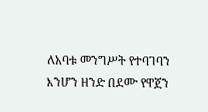ለአባቱ መንግሥት የተባገባን እንሆን ዘንድ በደሙ የዋጀን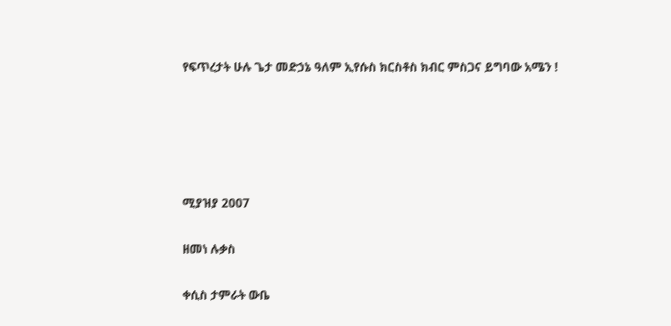የፍጥረታት ሁሉ ጌታ መድኃኔ ዓለም ኢየሱስ ክርስቶስ ክብር ምስጋና ይግባው አሜን !





ሚያዝያ 2007

ዘመነ ሉቃስ

ቀሲስ ታምራት ውቤ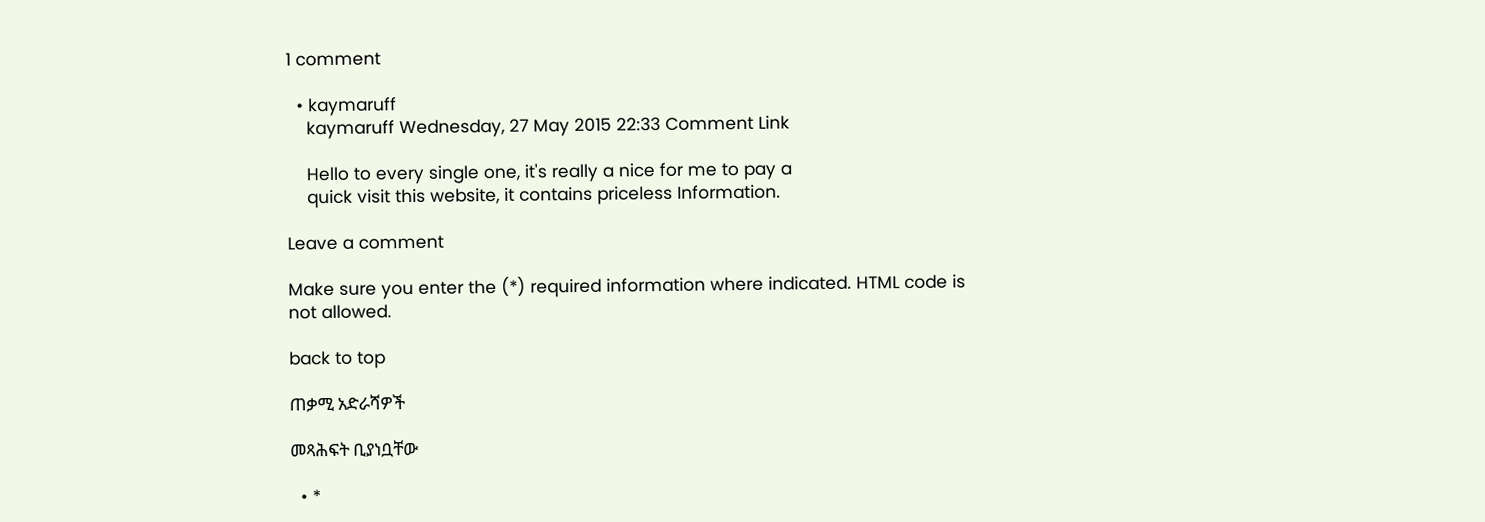1 comment

  • kaymaruff
    kaymaruff Wednesday, 27 May 2015 22:33 Comment Link

    Hello to every single one, it's really a nice for me to pay a
    quick visit this website, it contains priceless Information.

Leave a comment

Make sure you enter the (*) required information where indicated. HTML code is not allowed.

back to top

ጠቃሚ አድራሻዎች

መጻሕፍት ቢያነቧቸው

  • *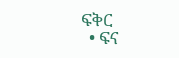ፍቅር
  • ፍና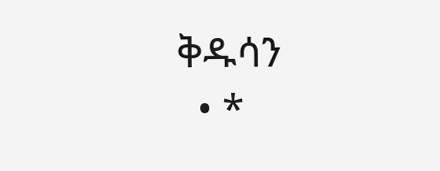ቅዱሳን
  • *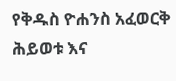የቅዱስ ዮሐንስ አፈወርቅ ሕይወቱ እና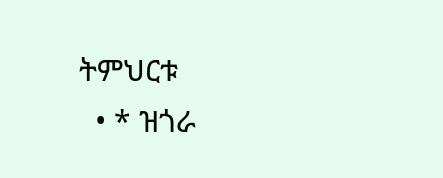ትምህርቱ
  • * ዝጎራ